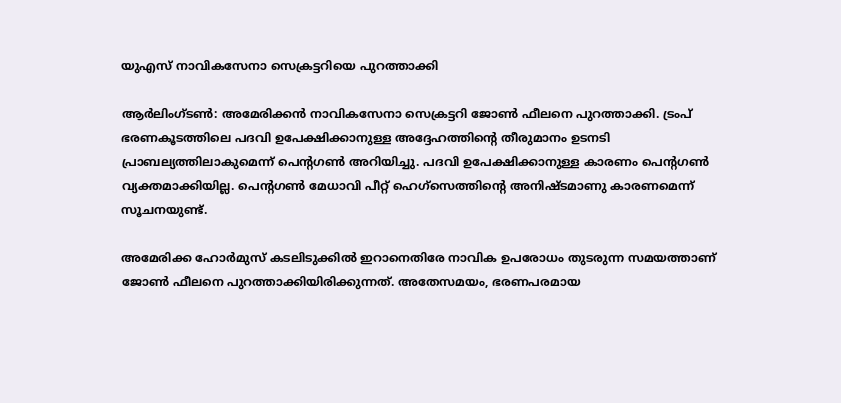യുഎസ് നാവികസേനാ സെക്രട്ടറിയെ പുറത്താക്കി

ആർലിംഗ്ടൺ: അമേരിക്കൻ നാവികസേനാ സെക്രട്ടറി ജോൺ ഫീലനെ പുറത്താക്കി. ട്രംപ് ഭരണകൂടത്തിലെ പദവി ഉപേക്ഷിക്കാനുള്ള അദ്ദേഹത്തിന്‍റെ തീരുമാനം ഉടനടി പ്രാബല്യത്തിലാകുമെന്ന് പെന്‍റഗൺ അറിയിച്ചു. പദവി ഉപേക്ഷിക്കാനുള്ള കാരണം പെന്‍റഗൺ വ്യക്തമാക്കിയില്ല. പെന്‍റഗൺ മേധാവി പീറ്റ് ഹെഗ്സെത്തിന്‍റെ അനിഷ്ടമാണു കാരണമെന്ന് സൂചനയുണ്ട്.

അമേരിക്ക ഹോർമുസ് കടലിടുക്കിൽ ഇറാനെതിരേ നാവിക ഉപരോധം തുടരുന്ന സമയത്താണ് ജോൺ ഫീലനെ പുറത്താക്കിയിരിക്കുന്നത്. അതേസമയം, ഭരണപരമായ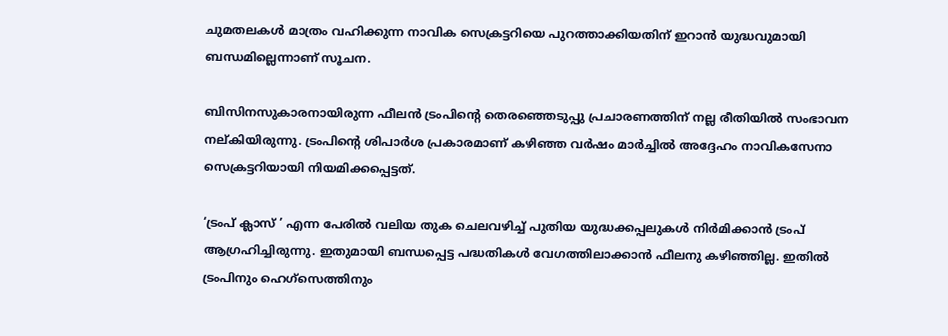ചുമതലകൾ മാത്രം വഹിക്കുന്ന നാവിക സെക്രട്ടറിയെ പുറത്താക്കിയതിന് ഇറാൻ യുദ്ധവുമായി ബന്ധമില്ലെന്നാണ് സൂചന.

ബിസിനസുകാരനായിരുന്ന ഫീലൻ ട്രംപിന്‍റെ തെരഞ്ഞെടുപ്പു പ്രചാരണത്തിന് നല്ല രീതിയിൽ സംഭാവന നല്കിയിരുന്നു. ട്രംപിന്‍റെ ശിപാർശ പ്രകാരമാണ് കഴിഞ്ഞ വർഷം മാർച്ചിൽ അദ്ദേഹം നാവികസേനാ സെക്രട്ടറിയായി നിയമിക്കപ്പെട്ടത്.

‘ട്രംപ് ക്ലാസ് ’ എന്ന പേരിൽ വലിയ തുക ചെലവഴിച്ച് പുതിയ യുദ്ധക്കപ്പലുകൾ നിർമിക്കാൻ ട്രംപ് ആഗ്രഹിച്ചിരുന്നു. ഇതുമായി ബന്ധപ്പെട്ട പദ്ധതികൾ വേഗത്തിലാക്കാൻ ഫീലനു കഴിഞ്ഞില്ല. ഇതിൽ ട്രംപിനും ഹെഗ്സെത്തിനും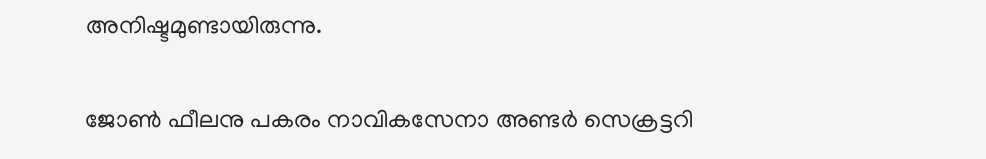അനിഷ്ടമുണ്ടായിരുന്നു.

ജോൺ ഫീലനു പകരം നാവികസേനാ അണ്ടർ സെക്രട്ടറി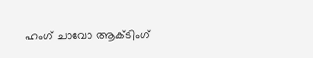ഹംഗ് ചാവോ ആക്ടിംഗ്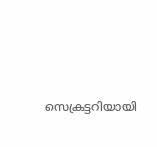സെക്രട്ടറിയായി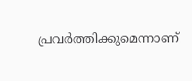പ്രവർത്തിക്കുമെന്നാണ്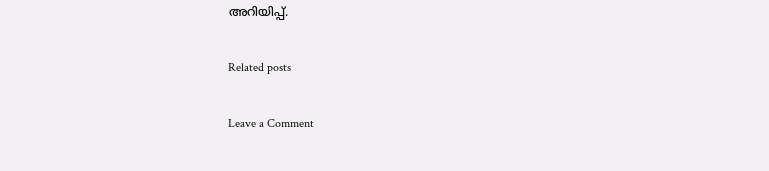അറിയിപ്പ്.

Related posts

Leave a Comment